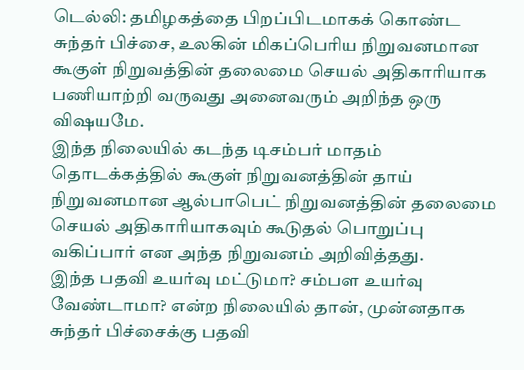டெல்லி: தமிழகத்தை பிறப்பிடமாகக் கொண்ட சுந்தர் பிச்சை, உலகின் மிகப்பெரிய நிறுவனமான கூகுள் நிறுவத்தின் தலைமை செயல் அதிகாரியாக பணியாற்றி வருவது அனைவரும் அறிந்த ஒரு விஷயமே.
இந்த நிலையில் கடந்த டிசம்பர் மாதம் தொடக்கத்தில் கூகுள் நிறுவனத்தின் தாய் நிறுவனமான ஆல்பாபெட் நிறுவனத்தின் தலைமை செயல் அதிகாரியாகவும் கூடுதல் பொறுப்பு வகிப்பார் என அந்த நிறுவனம் அறிவித்தது.
இந்த பதவி உயர்வு மட்டுமா? சம்பள உயர்வு வேண்டாமா? என்ற நிலையில் தான், முன்னதாக சுந்தர் பிச்சைக்கு பதவி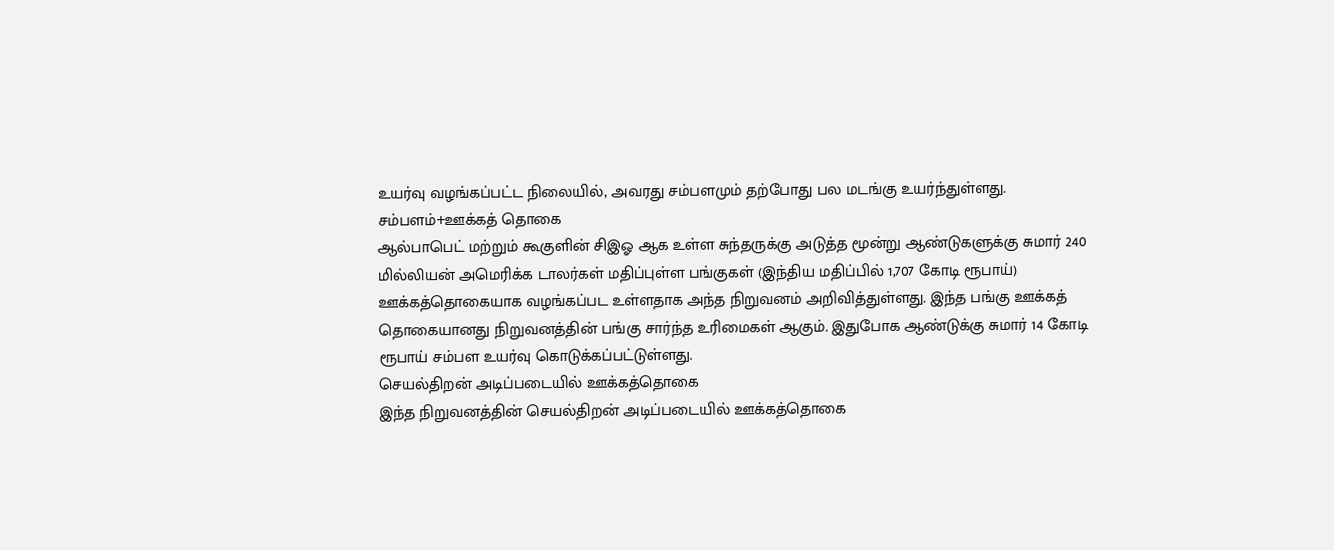உயர்வு வழங்கப்பட்ட நிலையில், அவரது சம்பளமும் தற்போது பல மடங்கு உயர்ந்துள்ளது.
சம்பளம்+ஊக்கத் தொகை
ஆல்பாபெட் மற்றும் கூகுளின் சிஇஓ ஆக உள்ள சுந்தருக்கு அடுத்த மூன்று ஆண்டுகளுக்கு சுமார் 240 மில்லியன் அமெரிக்க டாலர்கள் மதிப்புள்ள பங்குகள் (இந்திய மதிப்பில் 1,707 கோடி ரூபாய்) ஊக்கத்தொகையாக வழங்கப்பட உள்ளதாக அந்த நிறுவனம் அறிவித்துள்ளது. இந்த பங்கு ஊக்கத் தொகையானது நிறுவனத்தின் பங்கு சார்ந்த உரிமைகள் ஆகும். இதுபோக ஆண்டுக்கு சுமார் 14 கோடி ரூபாய் சம்பள உயர்வு கொடுக்கப்பட்டுள்ளது.
செயல்திறன் அடிப்படையில் ஊக்கத்தொகை
இந்த நிறுவனத்தின் செயல்திறன் அடிப்படையில் ஊக்கத்தொகை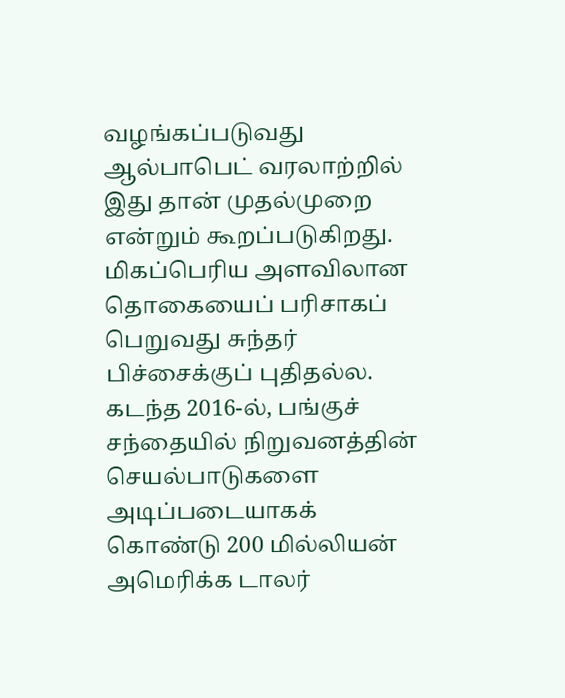வழங்கப்படுவது ஆல்பாபெட் வரலாற்றில் இது தான் முதல்முறை என்றும் கூறப்படுகிறது. மிகப்பெரிய அளவிலான தொகையைப் பரிசாகப் பெறுவது சுந்தர் பிச்சைக்குப் புதிதல்ல. கடந்த 2016-ல், பங்குச் சந்தையில் நிறுவனத்தின் செயல்பாடுகளை அடிப்படையாகக் கொண்டு 200 மில்லியன் அமெரிக்க டாலர்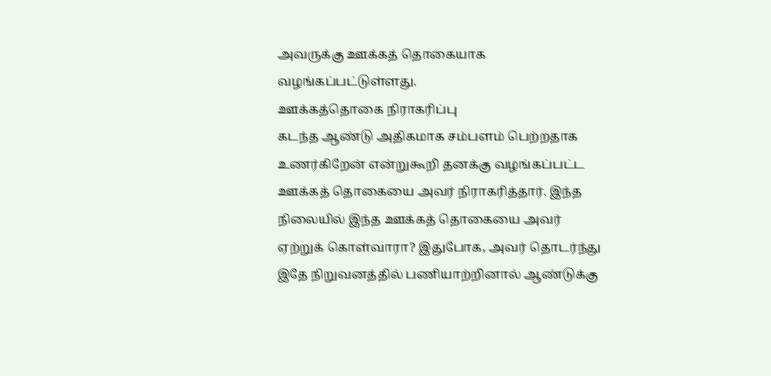அவருக்கு ஊக்கத் தொகையாக வழங்கப்பட்டுள்ளது.
ஊக்கத்தொகை நிராகரிப்பு
கடந்த ஆண்டு அதிகமாக சம்பளம் பெற்றதாக உணர்கிறேன் என்றுகூறி தனக்கு வழங்கப்பட்ட ஊக்கத் தொகையை அவர் நிராகரித்தார். இந்த நிலையில் இந்த ஊக்கத் தொகையை அவர் ஏற்றுக் கொள்வாரா? இதுபோக, அவர் தொடர்ந்து இதே நிறுவனத்தில் பணியாற்றினால் ஆண்டுக்கு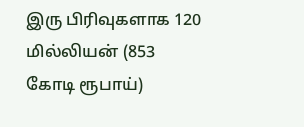இரு பிரிவுகளாக 120 மில்லியன் (853 கோடி ரூபாய்)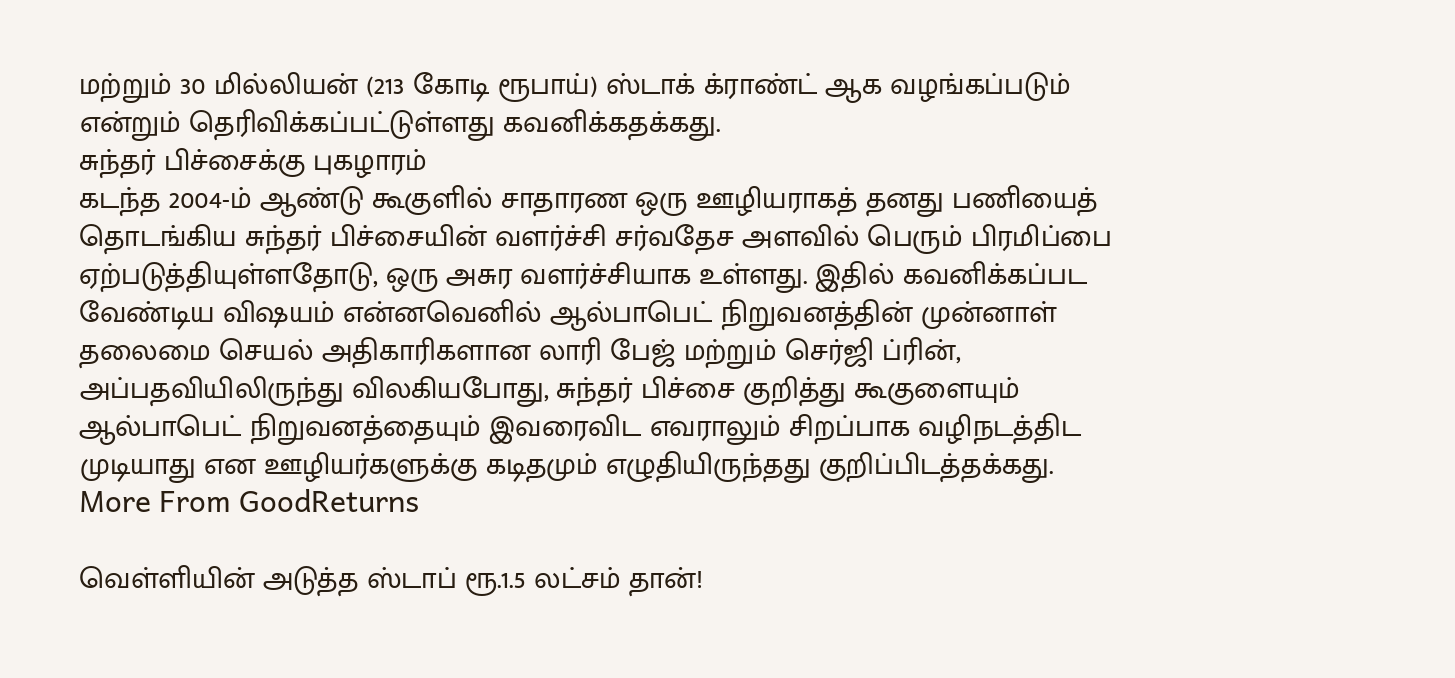மற்றும் 30 மில்லியன் (213 கோடி ரூபாய்) ஸ்டாக் க்ராண்ட் ஆக வழங்கப்படும் என்றும் தெரிவிக்கப்பட்டுள்ளது கவனிக்கதக்கது.
சுந்தர் பிச்சைக்கு புகழாரம்
கடந்த 2004-ம் ஆண்டு கூகுளில் சாதாரண ஒரு ஊழியராகத் தனது பணியைத் தொடங்கிய சுந்தர் பிச்சையின் வளர்ச்சி சர்வதேச அளவில் பெரும் பிரமிப்பை ஏற்படுத்தியுள்ளதோடு, ஒரு அசுர வளர்ச்சியாக உள்ளது. இதில் கவனிக்கப்பட வேண்டிய விஷயம் என்னவெனில் ஆல்பாபெட் நிறுவனத்தின் முன்னாள் தலைமை செயல் அதிகாரிகளான லாரி பேஜ் மற்றும் செர்ஜி ப்ரின், அப்பதவியிலிருந்து விலகியபோது, சுந்தர் பிச்சை குறித்து கூகுளையும் ஆல்பாபெட் நிறுவனத்தையும் இவரைவிட எவராலும் சிறப்பாக வழிநடத்திட முடியாது என ஊழியர்களுக்கு கடிதமும் எழுதியிருந்தது குறிப்பிடத்தக்கது.
More From GoodReturns

வெள்ளியின் அடுத்த ஸ்டாப் ரூ.1.5 லட்சம் தான்!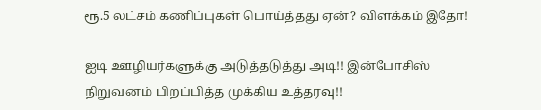ரூ.5 லட்சம் கணிப்புகள் பொய்த்தது ஏன்? விளக்கம் இதோ!

ஐடி ஊழியர்களுக்கு அடுத்தடுத்து அடி!! இன்போசிஸ் நிறுவனம் பிறப்பித்த முக்கிய உத்தரவு!!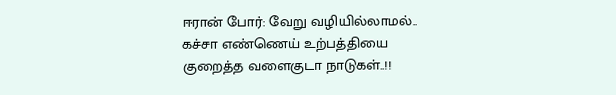ஈரான் போர்: வேறு வழியில்லாமல்.. கச்சா எண்ணெய் உற்பத்தியை குறைத்த வளைகுடா நாடுகள்..!!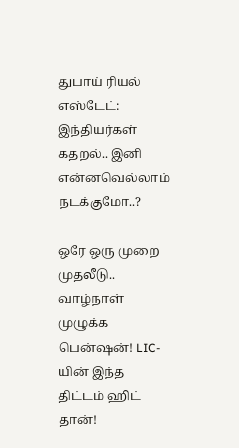துபாய் ரியல் எஸ்டேட்: இந்தியர்கள் கதறல்.. இனி என்னவெல்லாம் நடக்குமோ..?

ஒரே ஒரு முறை முதலீடு.. வாழ்நாள் முழுக்க பென்ஷன்! LIC-யின் இந்த திட்டம் ஹிட் தான்!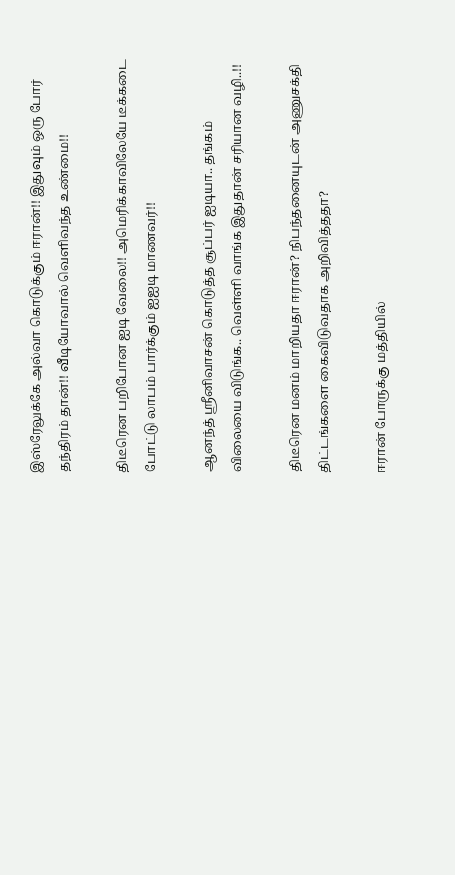இஸ்ரேலுக்கே அல்வா கொடுக்கும் ஈரான்!! இதுவும் ஒரு போர் தந்திரம் தான்!! வீடியோவால் வெளிவந்த உண்மை!!

திடீரென பறிபோன ஐடி வேலை!! அமெரிக்காவிலேயே டீக்கடை போட்டு லாபம் பார்க்கும் ஐஐடி மாணவர்!!

ஆனந்த் ஸ்ரீனிவாசன் கொடுத்த சூப்பர் ஐடியா.. தங்கம் விலையை விடுங்க.. வெள்ளி வாங்க இதுதான் சரியான வழி..!!

திடீரென மனம் மாறியதா ஈரான்? நிபந்தனையுடன் அணுசக்தி திட்டங்களை கைவிடுவதாக அறிவித்ததா?

ஈரான் போருக்கு மத்தியில்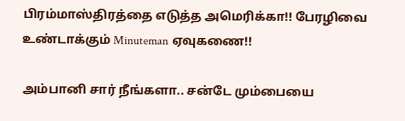பிரம்மாஸ்திரத்தை எடுத்த அமெரிக்கா!! பேரழிவை உண்டாக்கும் Minuteman ஏவுகணை!!

அம்பானி சார் நீங்களா.. சன்டே மும்பையை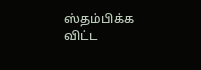ஸ்தம்பிக்க விட்ட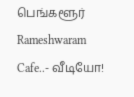பெங்களூர் Rameshwaram Cafe..- வீடியோ!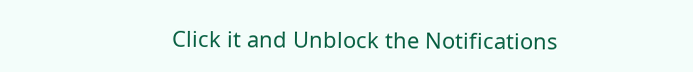Click it and Unblock the Notifications